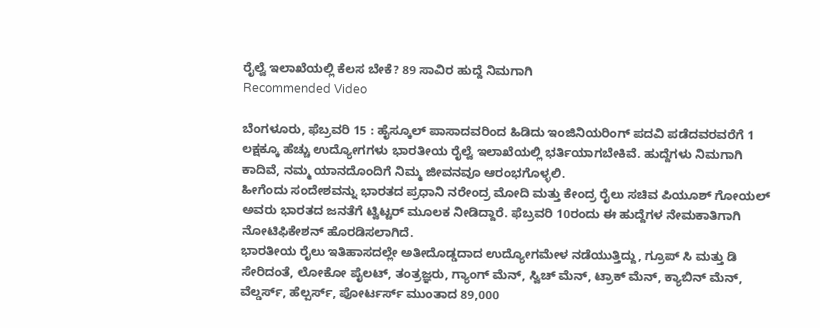ರೈಲ್ವೆ ಇಲಾಖೆಯಲ್ಲಿ ಕೆಲಸ ಬೇಕೆ? 89 ಸಾವಿರ ಹುದ್ದೆ ನಿಮಗಾಗಿ
Recommended Video

ಬೆಂಗಳೂರು, ಫೆಬ್ರವರಿ 15 : ಹೈಸ್ಕೂಲ್ ಪಾಸಾದವರಿಂದ ಹಿಡಿದು ಇಂಜಿನಿಯರಿಂಗ್ ಪದವಿ ಪಡೆದವರವರೆಗೆ 1 ಲಕ್ಷಕ್ಕೂ ಹೆಚ್ಚು ಉದ್ಯೋಗಗಳು ಭಾರತೀಯ ರೈಲ್ವೆ ಇಲಾಖೆಯಲ್ಲಿ ಭರ್ತಿಯಾಗಬೇಕಿವೆ. ಹುದ್ದೆಗಳು ನಿಮಗಾಗಿ ಕಾದಿವೆ, ನಮ್ಮ ಯಾನದೊಂದಿಗೆ ನಿಮ್ಮ ಜೀವನವೂ ಆರಂಭಗೊಳ್ಳಲಿ.
ಹೀಗೆಂದು ಸಂದೇಶವನ್ನು ಭಾರತದ ಪ್ರಧಾನಿ ನರೇಂದ್ರ ಮೋದಿ ಮತ್ತು ಕೇಂದ್ರ ರೈಲು ಸಚಿವ ಪಿಯೂಶ್ ಗೋಯಲ್ ಅವರು ಭಾರತದ ಜನತೆಗೆ ಟ್ವಿಟ್ಟರ್ ಮೂಲಕ ನೀಡಿದ್ದಾರೆ. ಫೆಬ್ರವರಿ 10ರಂದು ಈ ಹುದ್ದೆಗಳ ನೇಮಕಾತಿಗಾಗಿ ನೋಟಿಫಿಕೇಶನ್ ಹೊರಡಿಸಲಾಗಿದೆ.
ಭಾರತೀಯ ರೈಲು ಇತಿಹಾಸದಲ್ಲೇ ಅತೀದೊಡ್ಡದಾದ ಉದ್ಯೋಗಮೇಳ ನಡೆಯುತ್ತಿದ್ದು, ಗ್ರೂಪ್ ಸಿ ಮತ್ತು ಡಿ ಸೇರಿದಂತೆ, ಲೋಕೋ ಪೈಲಟ್, ತಂತ್ರಜ್ಞರು, ಗ್ಯಾಂಗ್ ಮೆನ್, ಸ್ವಿಚ್ ಮೆನ್, ಟ್ರಾಕ್ ಮೆನ್, ಕ್ಯಾಬಿನ್ ಮೆನ್, ವೆಲ್ಡರ್ಸ್, ಹೆಲ್ಪರ್ಸ್, ಪೋರ್ಟರ್ಸ್ ಮುಂತಾದ 89,000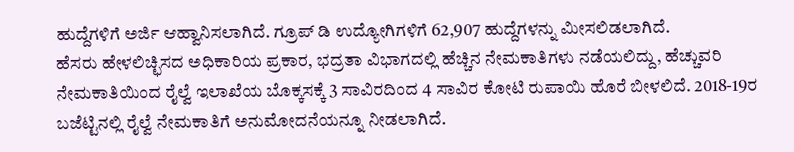ಹುದ್ದೆಗಳಿಗೆ ಅರ್ಜಿ ಆಹ್ವಾನಿಸಲಾಗಿದೆ. ಗ್ರೂಪ್ ಡಿ ಉದ್ಯೋಗಿಗಳಿಗೆ 62,907 ಹುದ್ದೆಗಳನ್ನು ಮೀಸಲಿಡಲಾಗಿದೆ.
ಹೆಸರು ಹೇಳಲಿಚ್ಛಿಸದ ಅಧಿಕಾರಿಯ ಪ್ರಕಾರ, ಭದ್ರತಾ ವಿಭಾಗದಲ್ಲಿ ಹೆಚ್ಚಿನ ನೇಮಕಾತಿಗಳು ನಡೆಯಲಿದ್ದು, ಹೆಚ್ಚುವರಿ ನೇಮಕಾತಿಯಿಂದ ರೈಲ್ವೆ ಇಲಾಖೆಯ ಬೊಕ್ಕಸಕ್ಕೆ 3 ಸಾವಿರದಿಂದ 4 ಸಾವಿರ ಕೋಟಿ ರುಪಾಯಿ ಹೊರೆ ಬೀಳಲಿದೆ. 2018-19ರ ಬಜೆಟ್ಟಿನಲ್ಲಿ ರೈಲ್ವೆ ನೇಮಕಾತಿಗೆ ಅನುಮೋದನೆಯನ್ನೂ ನೀಡಲಾಗಿದೆ.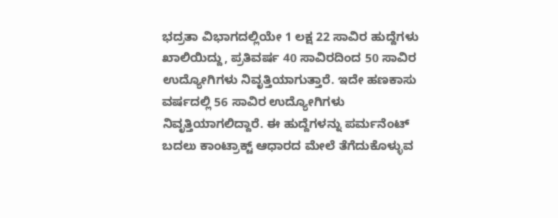ಭದ್ರತಾ ವಿಭಾಗದಲ್ಲಿಯೇ 1 ಲಕ್ಷ 22 ಸಾವಿರ ಹುದ್ದೆಗಳು ಖಾಲಿಯಿದ್ದು, ಪ್ರತಿವರ್ಷ 40 ಸಾವಿರದಿಂದ 50 ಸಾವಿರ ಉದ್ಯೋಗಿಗಳು ನಿವೃತ್ತಿಯಾಗುತ್ತಾರೆ. ಇದೇ ಹಣಕಾಸು ವರ್ಷದಲ್ಲಿ 56 ಸಾವಿರ ಉದ್ಯೋಗಿಗಳು ನಿವೃತ್ತಿಯಾಗಲಿದ್ದಾರೆ. ಈ ಹುದ್ದೆಗಳನ್ನು ಪರ್ಮನೆಂಟ್ ಬದಲು ಕಾಂಟ್ರಾಕ್ಟ್ ಆಧಾರದ ಮೇಲೆ ತೆಗೆದುಕೊಳ್ಳುವ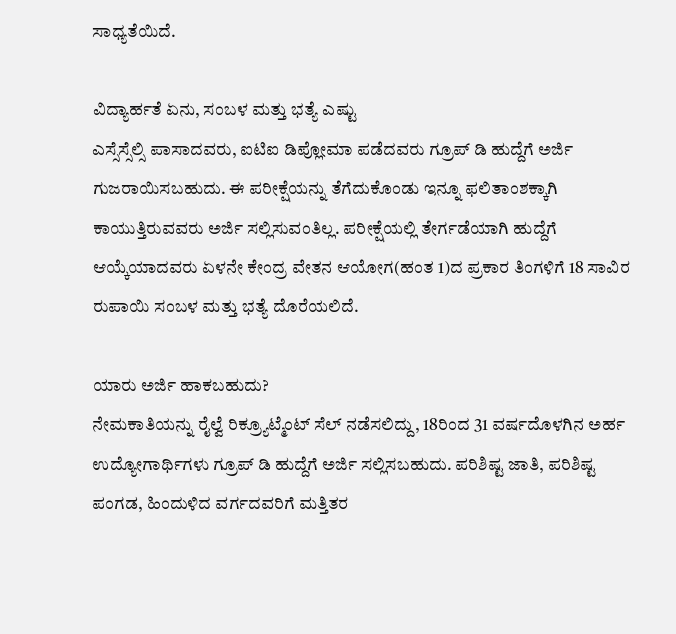ಸಾಧ್ಯತೆಯಿದೆ.

ವಿದ್ಯಾರ್ಹತೆ ಏನು, ಸಂಬಳ ಮತ್ತು ಭತ್ಯೆ ಎಷ್ಟು
ಎಸ್ಸೆಸ್ಸೆಲ್ಸಿ ಪಾಸಾದವರು, ಐಟಿಐ ಡಿಪ್ಲೋಮಾ ಪಡೆದವರು ಗ್ರೂಪ್ ಡಿ ಹುದ್ದೆಗೆ ಅರ್ಜಿ ಗುಜರಾಯಿಸಬಹುದು. ಈ ಪರೀಕ್ಷೆಯನ್ನು ತೆಗೆದುಕೊಂಡು ಇನ್ನೂ ಫಲಿತಾಂಶಕ್ಕಾಗಿ ಕಾಯುತ್ತಿರುವವರು ಅರ್ಜಿ ಸಲ್ಲಿಸುವಂತಿಲ್ಲ. ಪರೀಕ್ಷೆಯಲ್ಲಿ ತೇರ್ಗಡೆಯಾಗಿ ಹುದ್ದೆಗೆ ಆಯ್ಕೆಯಾದವರು ಏಳನೇ ಕೇಂದ್ರ ವೇತನ ಆಯೋಗ(ಹಂತ 1)ದ ಪ್ರಕಾರ ತಿಂಗಳಿಗೆ 18 ಸಾವಿರ ರುಪಾಯಿ ಸಂಬಳ ಮತ್ತು ಭತ್ಯೆ ದೊರೆಯಲಿದೆ.

ಯಾರು ಅರ್ಜಿ ಹಾಕಬಹುದು?
ನೇಮಕಾತಿಯನ್ನು ರೈಲ್ವೆ ರಿಕ್ರ್ಯೂಟ್ಮೆಂಟ್ ಸೆಲ್ ನಡೆಸಲಿದ್ದು, 18ರಿಂದ 31 ವರ್ಷದೊಳಗಿನ ಅರ್ಹ ಉದ್ಯೋಗಾರ್ಥಿಗಳು ಗ್ರೂಪ್ ಡಿ ಹುದ್ದೆಗೆ ಅರ್ಜಿ ಸಲ್ಲಿಸಬಹುದು. ಪರಿಶಿಷ್ಟ ಜಾತಿ, ಪರಿಶಿಷ್ಟ ಪಂಗಡ, ಹಿಂದುಳಿದ ವರ್ಗದವರಿಗೆ ಮತ್ತಿತರ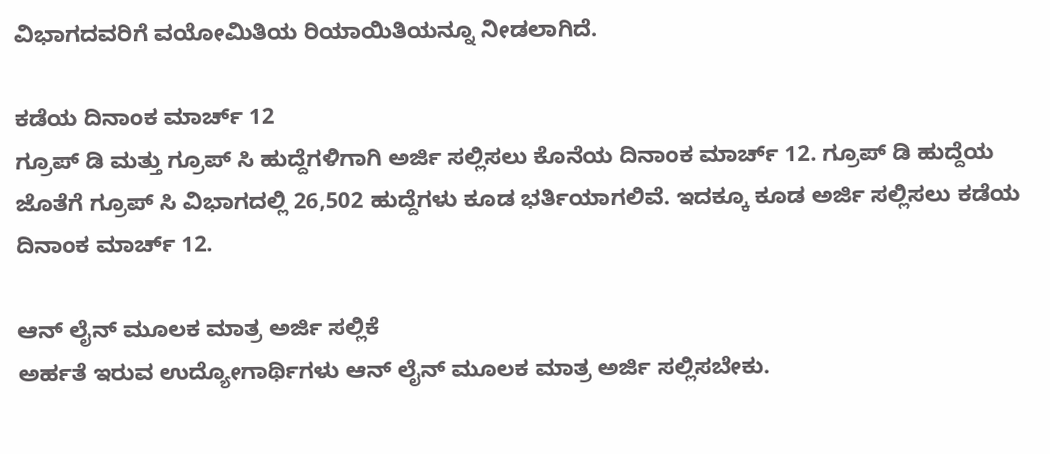ವಿಭಾಗದವರಿಗೆ ವಯೋಮಿತಿಯ ರಿಯಾಯಿತಿಯನ್ನೂ ನೀಡಲಾಗಿದೆ.

ಕಡೆಯ ದಿನಾಂಕ ಮಾರ್ಚ್ 12
ಗ್ರೂಪ್ ಡಿ ಮತ್ತು ಗ್ರೂಪ್ ಸಿ ಹುದ್ದೆಗಳಿಗಾಗಿ ಅರ್ಜಿ ಸಲ್ಲಿಸಲು ಕೊನೆಯ ದಿನಾಂಕ ಮಾರ್ಚ್ 12. ಗ್ರೂಪ್ ಡಿ ಹುದ್ದೆಯ ಜೊತೆಗೆ ಗ್ರೂಪ್ ಸಿ ವಿಭಾಗದಲ್ಲಿ 26,502 ಹುದ್ದೆಗಳು ಕೂಡ ಭರ್ತಿಯಾಗಲಿವೆ. ಇದಕ್ಕೂ ಕೂಡ ಅರ್ಜಿ ಸಲ್ಲಿಸಲು ಕಡೆಯ ದಿನಾಂಕ ಮಾರ್ಚ್ 12.

ಆನ್ ಲೈನ್ ಮೂಲಕ ಮಾತ್ರ ಅರ್ಜಿ ಸಲ್ಲಿಕೆ
ಅರ್ಹತೆ ಇರುವ ಉದ್ಯೋಗಾರ್ಥಿಗಳು ಆನ್ ಲೈನ್ ಮೂಲಕ ಮಾತ್ರ ಅರ್ಜಿ ಸಲ್ಲಿಸಬೇಕು.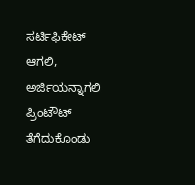ಸರ್ಟಿಫಿಕೇಟ್ ಆಗಲಿ, ಅರ್ಜಿಯನ್ನಾಗಲಿ ಪ್ರಿಂಟೌಟ್ ತೆಗೆದುಕೊಂಡು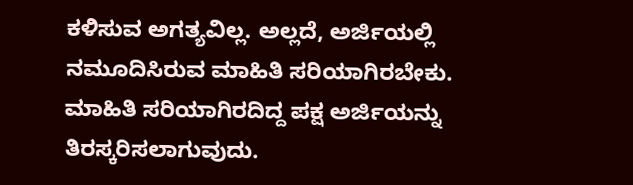ಕಳಿಸುವ ಅಗತ್ಯವಿಲ್ಲ. ಅಲ್ಲದೆ, ಅರ್ಜಿಯಲ್ಲಿ ನಮೂದಿಸಿರುವ ಮಾಹಿತಿ ಸರಿಯಾಗಿರಬೇಕು. ಮಾಹಿತಿ ಸರಿಯಾಗಿರದಿದ್ದ ಪಕ್ಷ ಅರ್ಜಿಯನ್ನು ತಿರಸ್ಕರಿಸಲಾಗುವುದು.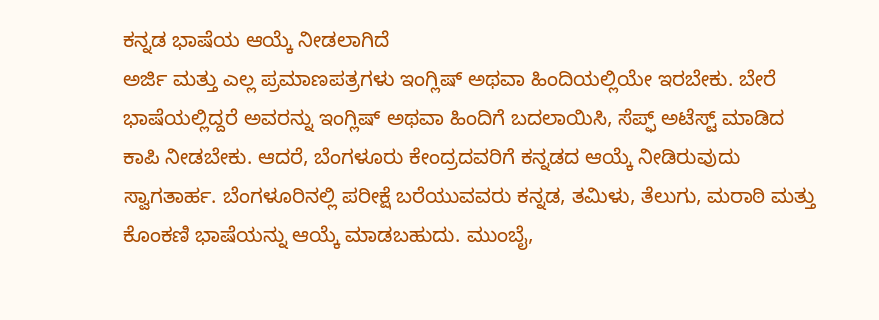ಕನ್ನಡ ಭಾಷೆಯ ಆಯ್ಕೆ ನೀಡಲಾಗಿದೆ
ಅರ್ಜಿ ಮತ್ತು ಎಲ್ಲ ಪ್ರಮಾಣಪತ್ರಗಳು ಇಂಗ್ಲಿಷ್ ಅಥವಾ ಹಿಂದಿಯಲ್ಲಿಯೇ ಇರಬೇಕು. ಬೇರೆ ಭಾಷೆಯಲ್ಲಿದ್ದರೆ ಅವರನ್ನು ಇಂಗ್ಲಿಷ್ ಅಥವಾ ಹಿಂದಿಗೆ ಬದಲಾಯಿಸಿ, ಸೆಪ್ಫ್ ಅಟೆಸ್ಟ್ ಮಾಡಿದ ಕಾಪಿ ನೀಡಬೇಕು. ಆದರೆ, ಬೆಂಗಳೂರು ಕೇಂದ್ರದವರಿಗೆ ಕನ್ನಡದ ಆಯ್ಕೆ ನೀಡಿರುವುದು ಸ್ವಾಗತಾರ್ಹ. ಬೆಂಗಳೂರಿನಲ್ಲಿ ಪರೀಕ್ಷೆ ಬರೆಯುವವರು ಕನ್ನಡ, ತಮಿಳು, ತೆಲುಗು, ಮರಾಠಿ ಮತ್ತು ಕೊಂಕಣಿ ಭಾಷೆಯನ್ನು ಆಯ್ಕೆ ಮಾಡಬಹುದು. ಮುಂಬೈ,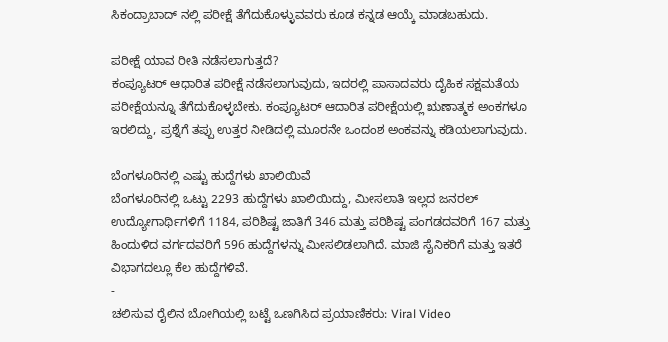ಸಿಕಂದ್ರಾಬಾದ್ ನಲ್ಲಿ ಪರೀಕ್ಷೆ ತೆಗೆದುಕೊಳ್ಳುವವರು ಕೂಡ ಕನ್ನಡ ಆಯ್ಕೆ ಮಾಡಬಹುದು.

ಪರೀಕ್ಷೆ ಯಾವ ರೀತಿ ನಡೆಸಲಾಗುತ್ತದೆ?
ಕಂಪ್ಯೂಟರ್ ಆಧಾರಿತ ಪರೀಕ್ಷೆ ನಡೆಸಲಾಗುವುದು, ಇದರಲ್ಲಿ ಪಾಸಾದವರು ದೈಹಿಕ ಸಕ್ಷಮತೆಯ ಪರೀಕ್ಷೆಯನ್ನೂ ತೆಗೆದುಕೊಳ್ಳಬೇಕು. ಕಂಪ್ಯೂಟರ್ ಆದಾರಿತ ಪರೀಕ್ಷೆಯಲ್ಲಿ ಋಣಾತ್ಮಕ ಅಂಕಗಳೂ ಇರಲಿದ್ದು, ಪ್ರಶ್ನೆಗೆ ತಪ್ಪು ಉತ್ತರ ನೀಡಿದಲ್ಲಿ ಮೂರನೇ ಒಂದಂಶ ಅಂಕವನ್ನು ಕಡಿಯಲಾಗುವುದು.

ಬೆಂಗಳೂರಿನಲ್ಲಿ ಎಷ್ಟು ಹುದ್ದೆಗಳು ಖಾಲಿಯಿವೆ
ಬೆಂಗಳೂರಿನಲ್ಲಿ ಒಟ್ಟು 2293 ಹುದ್ದೆಗಳು ಖಾಲಿಯಿದ್ದು, ಮೀಸಲಾತಿ ಇಲ್ಲದ ಜನರಲ್ ಉದ್ಯೋಗಾರ್ಥಿಗಳಿಗೆ 1184, ಪರಿಶಿಷ್ಟ ಜಾತಿಗೆ 346 ಮತ್ತು ಪರಿಶಿಷ್ಟ ಪಂಗಡದವರಿಗೆ 167 ಮತ್ತು ಹಿಂದುಳಿದ ವರ್ಗದವರಿಗೆ 596 ಹುದ್ದೆಗಳನ್ನು ಮೀಸಲಿಡಲಾಗಿದೆ. ಮಾಜಿ ಸೈನಿಕರಿಗೆ ಮತ್ತು ಇತರೆ ವಿಭಾಗದಲ್ಲೂ ಕೆಲ ಹುದ್ದೆಗಳಿವೆ.
-
ಚಲಿಸುವ ರೈಲಿನ ಬೋಗಿಯಲ್ಲಿ ಬಟ್ಟೆ ಒಣಗಿಸಿದ ಪ್ರಯಾಣಿಕರು: Viral Video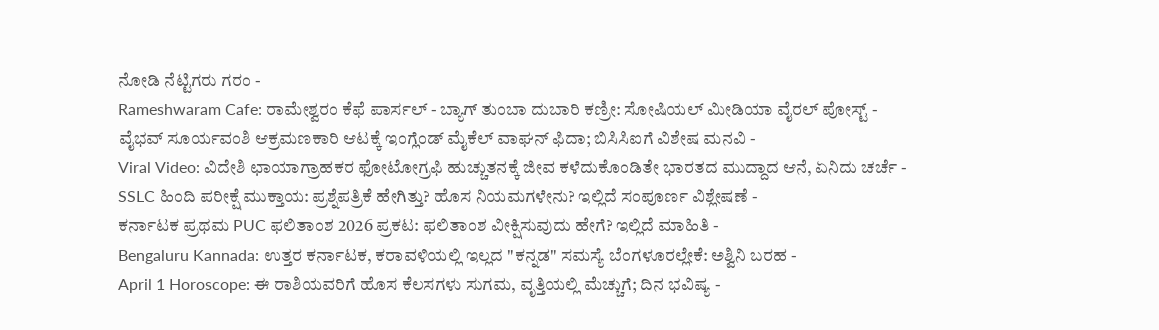ನೋಡಿ ನೆಟ್ಟಿಗರು ಗರಂ -
Rameshwaram Cafe: ರಾಮೇಶ್ವರಂ ಕೆಫೆ ಪಾರ್ಸಲ್ - ಬ್ಯಾಗ್ ತುಂಬಾ ದುಬಾರಿ ಕಣ್ರೀ: ಸೋಷಿಯಲ್ ಮೀಡಿಯಾ ವೈರಲ್ ಪೋಸ್ಟ್ -
ವೈಭವ್ ಸೂರ್ಯವಂಶಿ ಆಕ್ರಮಣಕಾರಿ ಆಟಕ್ಕೆ ಇಂಗ್ಲೆಂಡ್ ಮೈಕೆಲ್ ವಾಘನ್ ಫಿದಾ; ಬಿಸಿಸಿಐಗೆ ವಿಶೇಷ ಮನವಿ -
Viral Video: ವಿದೇಶಿ ಛಾಯಾಗ್ರಾಹಕರ ಫೋಟೋಗ್ರಫಿ ಹುಚ್ಚುತನಕ್ಕೆ ಜೀವ ಕಳೆದುಕೊಂಡಿತೇ ಭಾರತದ ಮುದ್ದಾದ ಆನೆ, ಏನಿದು ಚರ್ಚೆ -
SSLC ಹಿಂದಿ ಪರೀಕ್ಷೆ ಮುಕ್ತಾಯ: ಪ್ರಶ್ನೆಪತ್ರಿಕೆ ಹೇಗಿತ್ತು? ಹೊಸ ನಿಯಮಗಳೇನು? ಇಲ್ಲಿದೆ ಸಂಪೂರ್ಣ ವಿಶ್ಲೇಷಣೆ -
ಕರ್ನಾಟಕ ಪ್ರಥಮ PUC ಫಲಿತಾಂಶ 2026 ಪ್ರಕಟ: ಫಲಿತಾಂಶ ವೀಕ್ಷಿಸುವುದು ಹೇಗೆ? ಇಲ್ಲಿದೆ ಮಾಹಿತಿ -
Bengaluru Kannada: ಉತ್ತರ ಕರ್ನಾಟಕ, ಕರಾವಳಿಯಲ್ಲಿ ಇಲ್ಲದ "ಕನ್ನಡ" ಸಮಸ್ಯೆ ಬೆಂಗಳೂರಲ್ಲೇಕೆ: ಅಶ್ವಿನಿ ಬರಹ -
April 1 Horoscope: ಈ ರಾಶಿಯವರಿಗೆ ಹೊಸ ಕೆಲಸಗಳು ಸುಗಮ, ವೃತ್ತಿಯಲ್ಲಿ ಮೆಚ್ಚುಗೆ; ದಿನ ಭವಿಷ್ಯ -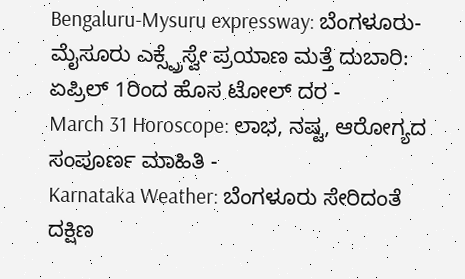Bengaluru-Mysuru expressway: ಬೆಂಗಳೂರು-ಮೈಸೂರು ಎಕ್ಸ್ಪ್ರೆಸ್ವೇ ಪ್ರಯಾಣ ಮತ್ತೆ ದುಬಾರಿ: ಏಪ್ರಿಲ್ 1ರಿಂದ ಹೊಸ ಟೋಲ್ ದರ -
March 31 Horoscope: ಲಾಭ, ನಷ್ಟ, ಆರೋಗ್ಯದ ಸಂಪೂರ್ಣ ಮಾಹಿತಿ -
Karnataka Weather: ಬೆಂಗಳೂರು ಸೇರಿದಂತೆ ದಕ್ಷಿಣ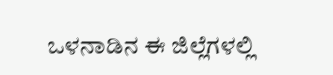ಒಳನಾಡಿನ ಈ ಜಿಲ್ಲೆಗಳಲ್ಲಿ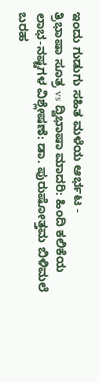ಇಂದು ಗುಡುಗು ಸಹಿತ ಮಳೆಯ ಆರ್ಭಟ -
ತ್ರಿಭಾಷಾ ಸೂತ್ರ vs ದ್ವಿಭಾಷಾ ಮಾದರಿ: ಹಿಂದಿ ಕಲಿಕೆಯ ಲಾಭ-ನಷ್ಟಗಳ ವಿಶ್ಲೇಷಣೆ: ಡಾ. ಪುರುಷೋತ್ತಮ ಬಿಳಿಮಲೆ ಬರಹ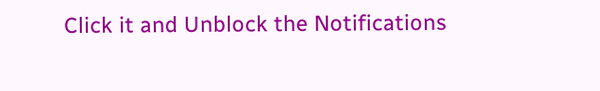Click it and Unblock the Notifications